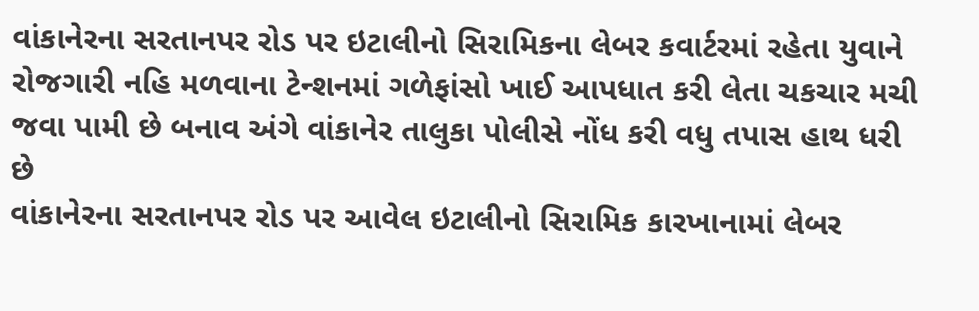વાંકાનેરના સરતાનપર રોડ પર ઇટાલીનો સિરામિકના લેબર કવાર્ટરમાં રહેતા યુવાને રોજગારી નહિ મળવાના ટેન્શનમાં ગળેફાંસો ખાઈ આપધાત કરી લેતા ચકચાર મચી જવા પામી છે બનાવ અંગે વાંકાનેર તાલુકા પોલીસે નોંધ કરી વધુ તપાસ હાથ ધરી છે
વાંકાનેરના સરતાનપર રોડ પર આવેલ ઇટાલીનો સિરામિક કારખાનામાં લેબર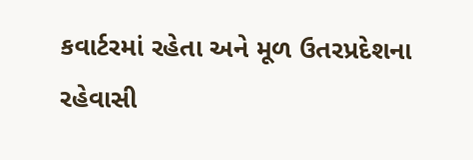કવાર્ટરમાં રહેતા અને મૂળ ઉતરપ્રદેશના રહેવાસી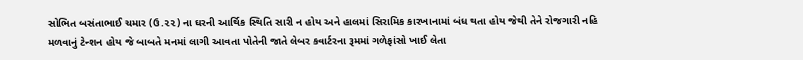સોભિત બસંતાભાઈ ચમાર (ઉ.૨૨) ના ઘરની આર્થિક સ્થિતિ સારી ન હોય અને હાલમાં સિરામિક કારખાનામાં બંધ થતા હોય જેથી તેને રોજગારી નહિ મળવાનું ટેન્શન હોય જે બાબતે મનમાં લાગી આવતા પોતેની જાતે લેબર કવાર્ટરના રૂમમાં ગળેફાંસો ખાઈ લેતા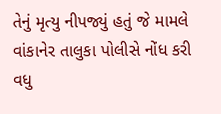તેનું મૃત્યુ નીપજ્યું હતું જે મામલે વાંકાનેર તાલુકા પોલીસે નોંધ કરી વધુ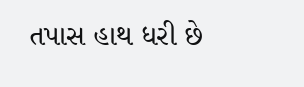તપાસ હાથ ધરી છે